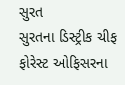સુરત
સુરતના ડિસ્ટ્રીક ચીફ ફોરેસ્ટ ઓફિસરના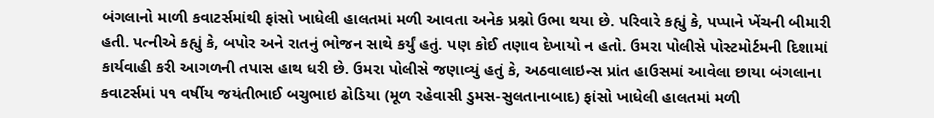બંગલાનો માળી કવાટર્સમાંથી ફાંસો ખાધેલી હાલતમાં મળી આવતા અનેક પ્રશ્નો ઉભા થયા છે. પરિવારે કહ્યું કે, પપ્પાને ખેંચની બીમારી હતી. પત્નીએ કહ્યું કે, બપોર અને રાતનું ભોજન સાથે કર્યું હતું. પણ કોઈ તણાવ દેખાયો ન હતો. ઉમરા પોલીસે પોસ્ટમોર્ટમની દિશામાં કાર્યવાહી કરી આગળની તપાસ હાથ ધરી છે. ઉમરા પોલીસે જણાવ્યું હતું કે, અઠવાલાઇન્સ પ્રાંત હાઉસમાં આવેલા છાયા બંગલાના કવાટર્સમાં ૫૧ વર્ષીય જયંતીભાઈ બચુભાઇ ઢોડિયા (મૂળ રહેવાસી ડુમસ-સુલતાનાબાદ) ફાંસો ખાધેલી હાલતમાં મળી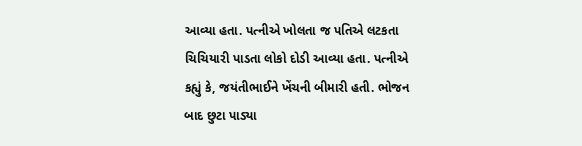આવ્યા હતા. પત્નીએ ખોલતા જ પતિએ લટકતા ચિચિયારી પાડતા લોકો દોડી આવ્યા હતા. પત્નીએ કહ્યું કે, જયંતીભાઈને ખેંચની બીમારી હતી. ભોજન બાદ છુટા પાડ્યા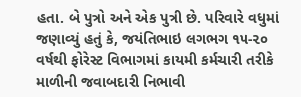હતા. બે પુત્રો અને એક પુત્રી છે. પરિવારે વધુમાં જણાવ્યું હતું કે, જયંતિભાઇ લગભગ ૧૫-૨૦ વર્ષથી ફોરેસ્ટ વિભાગમાં કાયમી કર્મચારી તરીકે માળીની જવાબદારી નિભાવી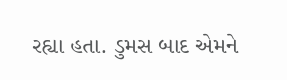રહ્યા હતા. ડુમસ બાદ એમને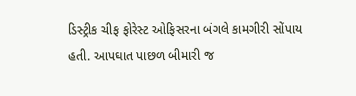ડિસ્ટ્રીક ચીફ ફોરેસ્ટ ઓફિસરના બંગલે કામગીરી સોંપાય હતી. આપઘાત પાછળ બીમારી જ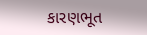કારણભૂત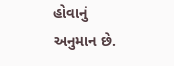હોવાનું અનુમાન છે.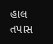હાલ તપાસ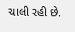ચાલી રહી છે.